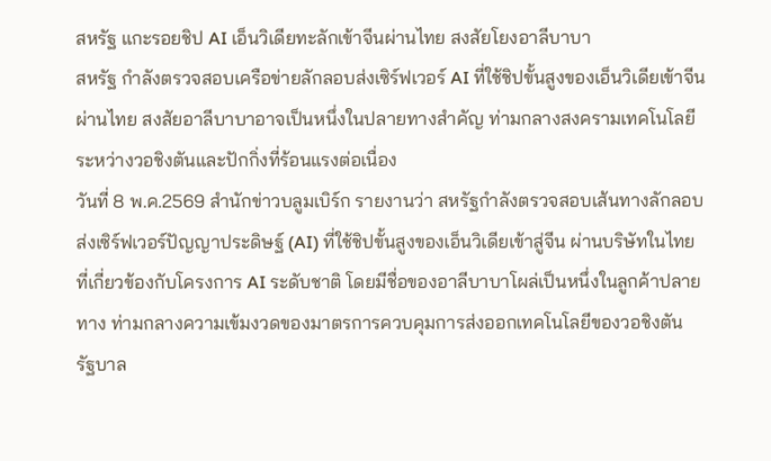สหรัฐ แกะรอยชิป AI เอ็นวิเดียทะลักเข้าจีนผ่านไทย สงสัยโยงอาลีบาบา
สหรัฐ กำลังตรวจสอบเครือข่ายลักลอบส่งเซิร์ฟเวอร์ AI ที่ใช้ชิปขั้นสูงของเอ็นวิเดียเข้าจีนผ่านไทย สงสัยอาลีบาบาอาจเป็นหนึ่งในปลายทางสำคัญ ท่ามกลางสงครามเทคโนโลยีระหว่างวอชิงตันและปักกิ่งที่ร้อนแรงต่อเนื่อง
วันที่ 8 พ.ค.2569 สำนักข่าวบลูมเบิร์ก รายงานว่า สหรัฐกำลังตรวจสอบเส้นทางลักลอบส่งเซิร์ฟเวอร์ปัญญาประดิษฐ์ (AI) ที่ใช้ชิปขั้นสูงของเอ็นวิเดียเข้าสู่จีน ผ่านบริษัทในไทยที่เกี่ยวข้องกับโครงการ AI ระดับชาติ โดยมีชื่อของอาลีบาบาโผล่เป็นหนึ่งในลูกค้าปลายทาง ท่ามกลางความเข้มงวดของมาตรการควบคุมการส่งออกเทคโนโลยีของวอชิงตัน
รัฐบาล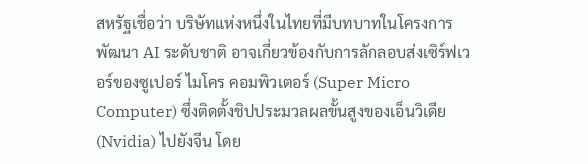สหรัฐเชื่อว่า บริษัทแห่งหนึ่งในไทยที่มีบทบาทในโครงการพัฒนา AI ระดับชาติ อาจเกี่ยวข้องกับการลักลอบส่งเซิร์ฟเวอร์ของซูเปอร์ ไมโคร คอมพิวเตอร์ (Super Micro Computer) ซึ่งติดตั้งชิปประมวลผลขั้นสูงของเอ็นวิเดีย (Nvidia) ไปยังจีน โดย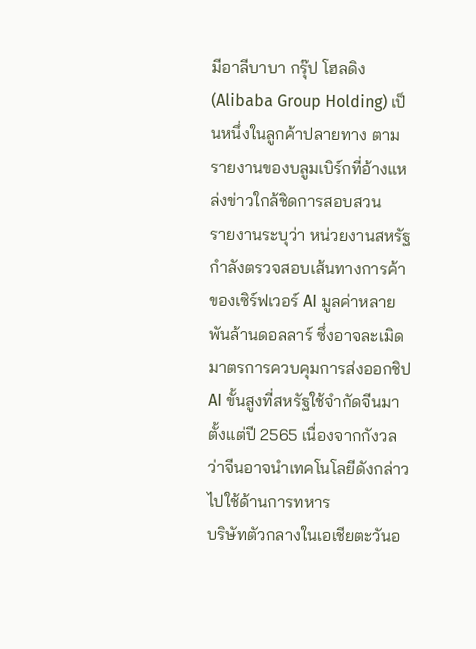มีอาลีบาบา กรุ๊ป โฮลดิง (Alibaba Group Holding) เป็นหนึ่งในลูกค้าปลายทาง ตามรายงานของบลูมเบิร์กที่อ้างแหล่งข่าวใกล้ชิดการสอบสวน
รายงานระบุว่า หน่วยงานสหรัฐกำลังตรวจสอบเส้นทางการค้าของเซิร์ฟเวอร์ AI มูลค่าหลายพันล้านดอลลาร์ ซึ่งอาจละเมิดมาตรการควบคุมการส่งออกชิป AI ขั้นสูงที่สหรัฐใช้จำกัดจีนมาตั้งแต่ปี 2565 เนื่องจากกังวลว่าจีนอาจนำเทคโนโลยีดังกล่าวไปใช้ด้านการทหาร
บริษัทตัวกลางในเอเชียตะวันอ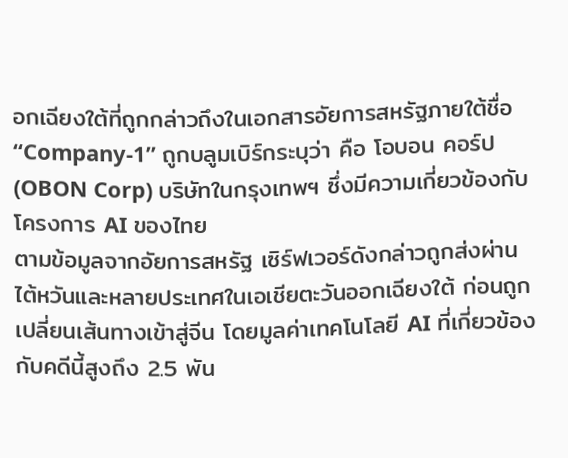อกเฉียงใต้ที่ถูกกล่าวถึงในเอกสารอัยการสหรัฐภายใต้ชื่อ “Company-1” ถูกบลูมเบิร์กระบุว่า คือ โอบอน คอร์ป (OBON Corp) บริษัทในกรุงเทพฯ ซึ่งมีความเกี่ยวข้องกับโครงการ AI ของไทย
ตามข้อมูลจากอัยการสหรัฐ เซิร์ฟเวอร์ดังกล่าวถูกส่งผ่านไต้หวันและหลายประเทศในเอเชียตะวันออกเฉียงใต้ ก่อนถูกเปลี่ยนเส้นทางเข้าสู่จีน โดยมูลค่าเทคโนโลยี AI ที่เกี่ยวข้องกับคดีนี้สูงถึง 2.5 พัน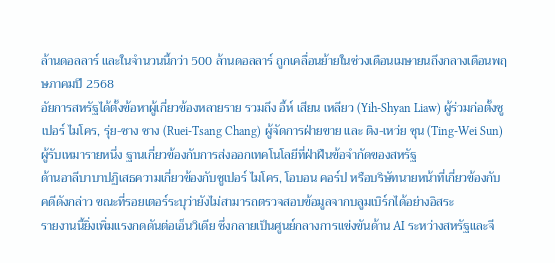ล้านดอลลาร์ และในจำนวนนี้กว่า 500 ล้านดอลลาร์ ถูกเคลื่อนย้ายในช่วงเดือนเมษายนถึงกลางเดือนพฤษภาคมปี 2568
อัยการสหรัฐได้ตั้งข้อหาผู้เกี่ยวข้องหลายราย รวมถึง อี้ห์ เสียน เหลียว (Yih-Shyan Liaw) ผู้ร่วมก่อตั้งซูเปอร์ ไมโคร, รุ่ย-ซาง ชาง (Ruei-Tsang Chang) ผู้จัดการฝ่ายขาย และ ติง-เหว่ย ซุน (Ting-Wei Sun) ผู้รับเหมารายหนึ่ง ฐานเกี่ยวข้องกับการส่งออกเทคโนโลยีที่ฝ่าฝืนข้อจำกัดของสหรัฐ
ด้านอาลีบาบาปฏิเสธความเกี่ยวข้องกับซูเปอร์ ไมโคร, โอบอน คอร์ป หรือบริษัทนายหน้าที่เกี่ยวข้องกับคดีดังกล่าว ขณะที่รอยเตอร์ระบุว่ายังไม่สามารถตรวจสอบข้อมูลจากบลูมเบิร์กได้อย่างอิสระ
รายงานนี้ยิ่งเพิ่มแรงกดดันต่อเอ็นวิเดีย ซึ่งกลายเป็นศูนย์กลางการแข่งขันด้าน AI ระหว่างสหรัฐและจี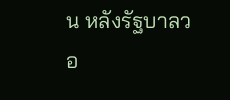น หลังรัฐบาลวอ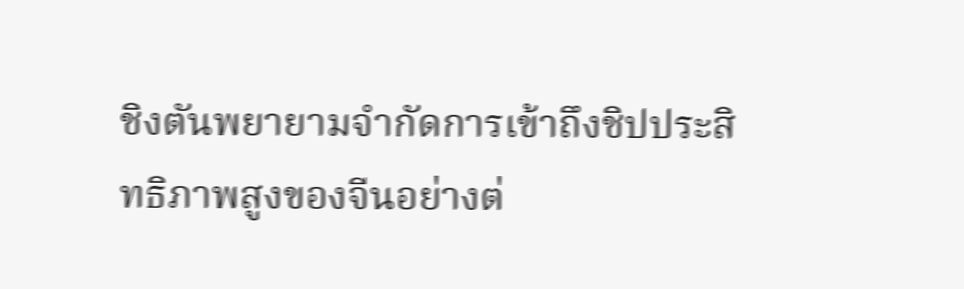ชิงตันพยายามจำกัดการเข้าถึงชิปประสิทธิภาพสูงของจีนอย่างต่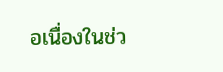อเนื่องในช่ว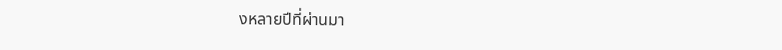งหลายปีที่ผ่านมา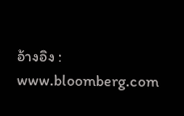อ้างอิง : www.bloomberg.com